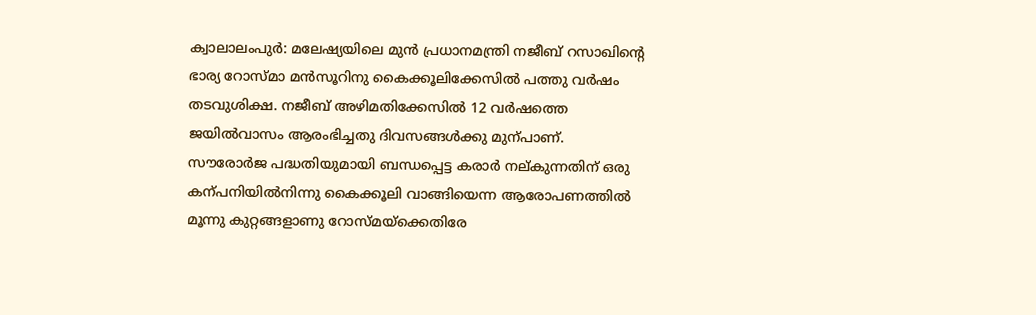ക്വാലാലംപുർ: മലേഷ്യയിലെ മുൻ പ്രധാനമന്ത്രി നജീബ് റസാഖിന്റെ ഭാര്യ റോസ്മാ മൻസൂറിനു കൈക്കൂലിക്കേസിൽ പത്തു വർഷം തടവുശിക്ഷ. നജീബ് അഴിമതിക്കേസിൽ 12 വർഷത്തെ ജയിൽവാസം ആരംഭിച്ചതു ദിവസങ്ങൾക്കു മുന്പാണ്.
സൗരോർജ പദ്ധതിയുമായി ബന്ധപ്പെട്ട കരാർ നല്കുന്നതിന് ഒരു കന്പനിയിൽനിന്നു കൈക്കൂലി വാങ്ങിയെന്ന ആരോപണത്തിൽ മൂന്നു കുറ്റങ്ങളാണു റോസ്മയ്ക്കെതിരേ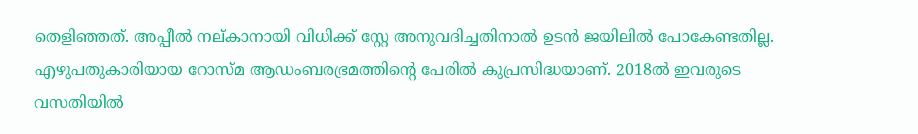തെളിഞ്ഞത്. അപ്പീൽ നല്കാനായി വിധിക്ക് സ്റ്റേ അനുവദിച്ചതിനാൽ ഉടൻ ജയിലിൽ പോകേണ്ടതില്ല.
എഴുപതുകാരിയായ റോസ്മ ആഡംബരഭ്രമത്തിന്റെ പേരിൽ കുപ്രസിദ്ധയാണ്. 2018ൽ ഇവരുടെ വസതിയിൽ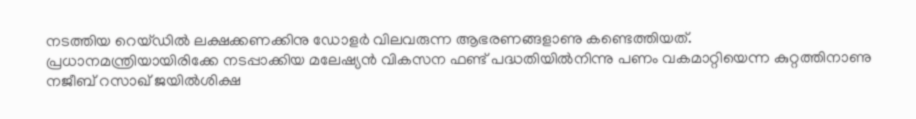നടത്തിയ റെയ്ഡിൽ ലക്ഷക്കണക്കിനു ഡോളർ വിലവരുന്ന ആഭരണങ്ങളാണു കണ്ടെത്തിയത്.
പ്രധാനമന്ത്രിയായിരിക്കേ നടപ്പാക്കിയ മലേഷ്യൻ വികസന ഫണ്ട് പദ്ധതിയിൽനിന്നു പണം വകമാറ്റിയെന്ന കുറ്റത്തിനാണു നജീബ് റസാഖ് ജയിൽശിക്ഷ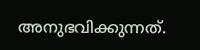അനുഭവിക്കുന്നത്.